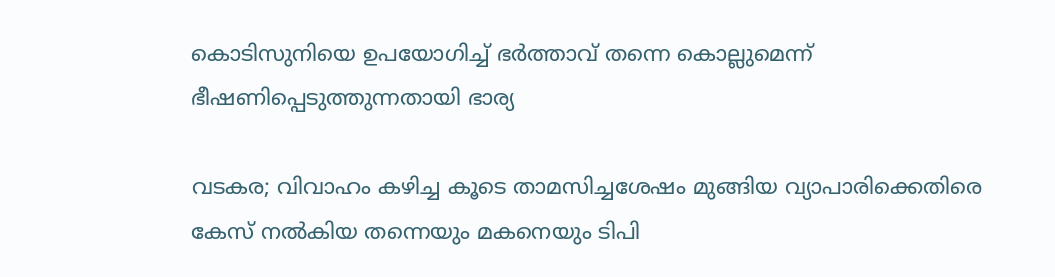കൊടിസുനിയെ ഉപയോഗിച്ച്‌ ഭര്‍ത്താവ്‌ തന്നെ കൊല്ലുമെന്ന്‌ ഭീഷണിപ്പെടുത്തുന്നതായി ഭാര്യ

വടകര; വിവാഹം കഴിച്ച കൂടെ താമസിച്ചശേഷം മുങ്ങിയ വ്യാപാരിക്കെതിരെ കേസ്‌ നല്‍കിയ തന്നെയും മകനെയും ടിപി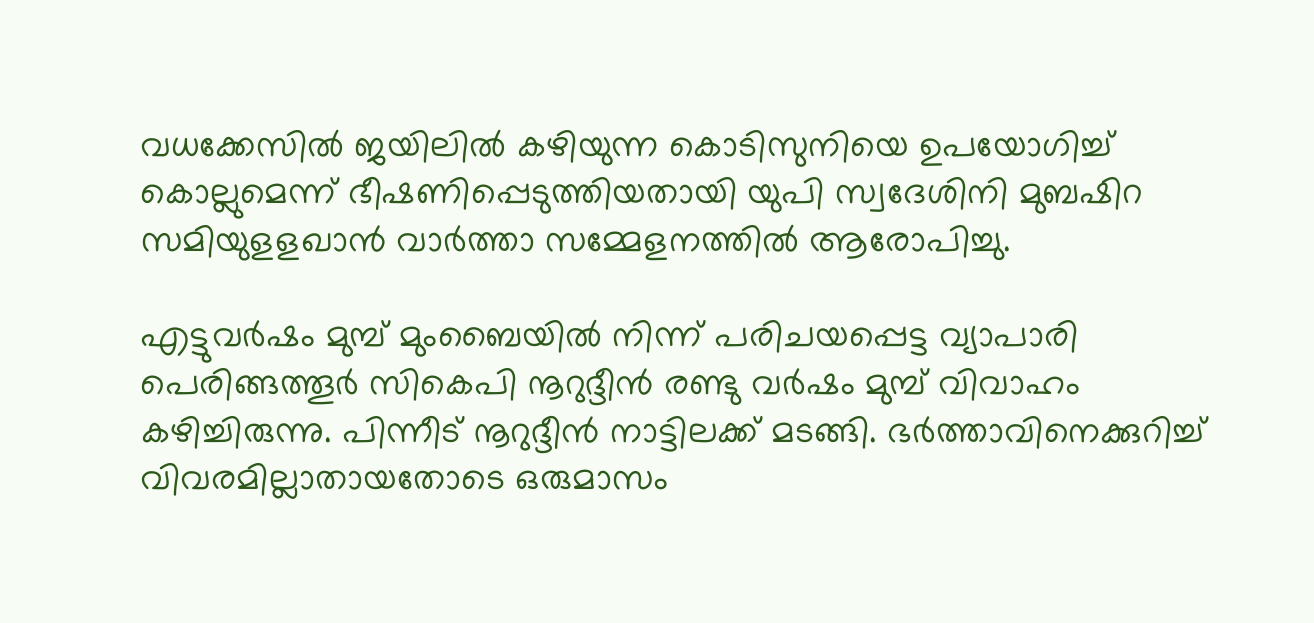വധക്കേസില്‍ ജയിലില്‍ കഴിയുന്ന കൊടിസുനിയെ ഉപയോഗിച്ച്‌ കൊല്ലുമെന്ന്‌ ഭീഷണിപ്പെടുത്തിയതായി യുപി സ്വദേശിനി മുബഷിറ സമിയുളളഖാന്‍ വാര്‍ത്താ സമ്മേളനത്തില്‍ ആരോപിച്ചു.

എട്ടുവര്‍ഷം മുമ്പ്‌ മുംബൈയില്‍ നിന്ന്‌ പരിചയപ്പെട്ട വ്യാപാരി പെരിങ്ങത്തൂര്‍ സികെപി നൂറുദ്ദീന്‍ രണ്ടു വര്‍ഷം മുമ്പ്‌ വിവാഹം കഴിച്ചിരുന്നു. പിന്നീട്‌ നൂറുദ്ദീന്‍ നാട്ടിലക്ക്‌ മടങ്ങി. ഭര്‍ത്താവിനെക്കുറിച്ച്‌ വിവരമില്ലാതായതോടെ ഒരുമാസം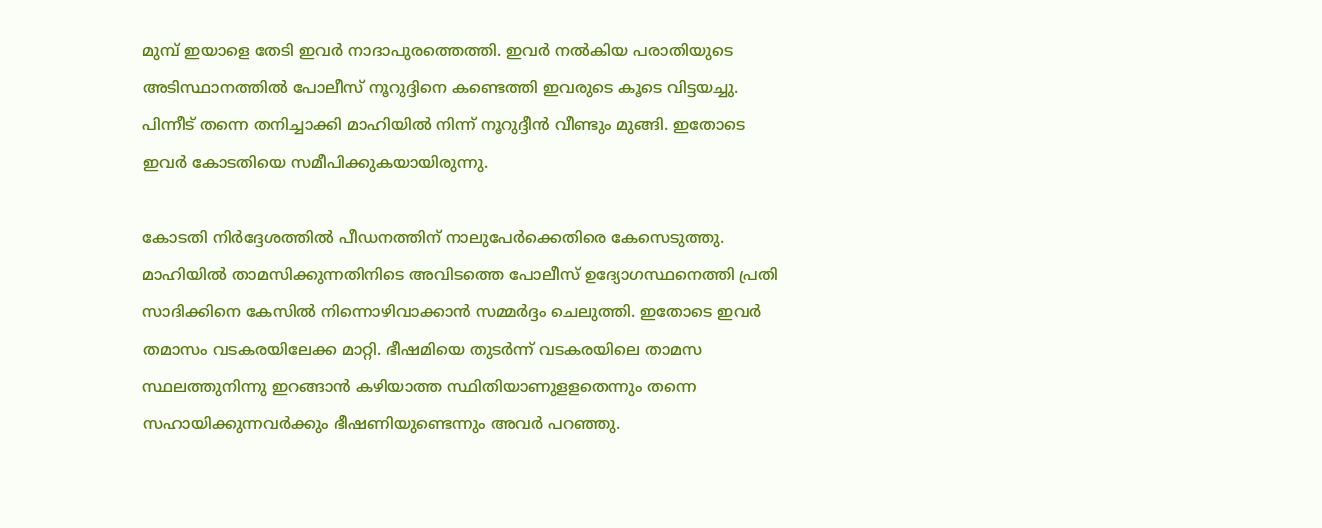മുമ്പ്‌ ഇയാളെ തേടി ഇവര്‍ നാദാപുരത്തെത്തി. ഇവര്‍ നല്‍കിയ പരാതിയുടെ അടിസ്ഥാനത്തില്‍ പോലീസ്‌ നൂറുദ്ദിനെ കണ്ടെത്തി ഇവരുടെ കൂടെ വിട്ടയച്ചു. പിന്നീട്‌ തന്നെ തനിച്ചാക്കി മാഹിയില്‍ നിന്ന്‌ നൂറുദ്ദീന്‍ വീണ്ടും മുങ്ങി. ഇതോടെ ഇവര്‍ കോടതിയെ സമീപിക്കുകയായിരുന്നു.

കോടതി നിര്‍ദ്ദേശത്തില്‍ പീഡനത്തിന്‌ നാലുപേര്‍ക്കെതിരെ കേസെടുത്തു. മാഹിയില്‍ താമസിക്കുന്നതിനിടെ അവിടത്തെ പോലീസ്‌ ഉദ്യോഗസ്ഥനെത്തി പ്രതി സാദിക്കിനെ കേസില്‍ നിന്നൊഴിവാക്കാന്‍ സമ്മര്‍ദ്ദം ചെലുത്തി. ഇതോടെ ഇവര്‍ തമാസം വടകരയിലേക്ക മാറ്റി. ഭീഷമിയെ തുടര്‍ന്ന്‌ വടകരയിലെ താമസ സ്ഥലത്തുനിന്നു ഇറങ്ങാന്‍ കഴിയാത്ത സ്ഥിതിയാണുളളതെന്നും തന്നെ സഹായിക്കുന്നവര്‍ക്കും ഭീഷണിയുണ്ടെന്നും അവര്‍ പറഞ്ഞു.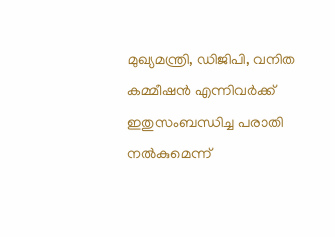മുഖ്യമന്ത്രി, ഡിജിപി, വനിത കമ്മീഷന്‍ എന്നിവര്‍ക്ക്‌ ഇതുസംബന്ധിച്ച പരാതി നല്‍കുമെന്ന്‌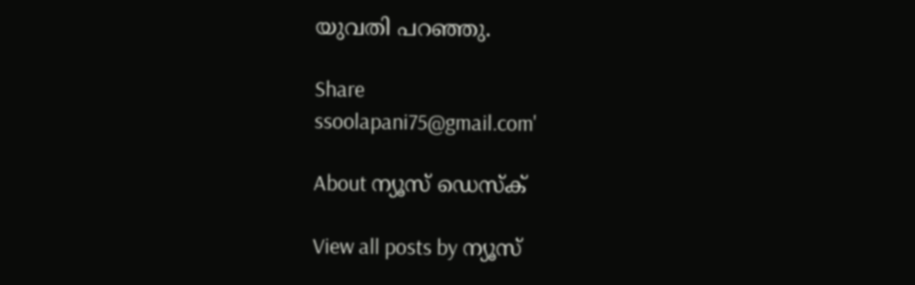യുവതി പറഞ്ഞു.

Share
ssoolapani75@gmail.com'

About ന്യൂസ് ഡെസ്ക്

View all posts by ന്യൂസ്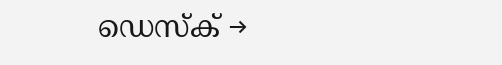ഡെസ്ക് →